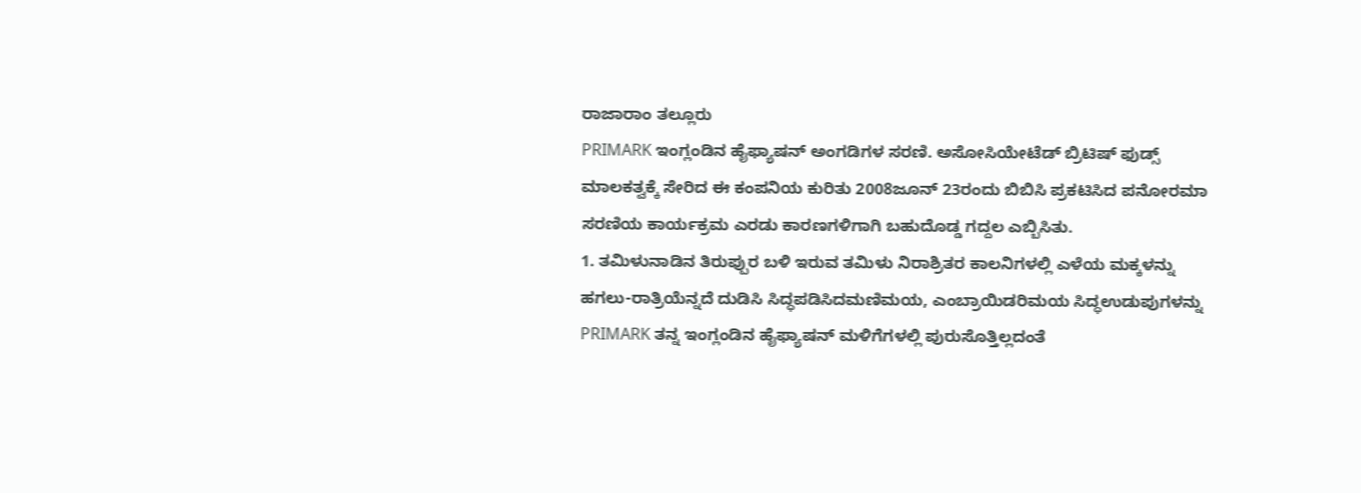ರಾಜಾರಾಂ ತಲ್ಲೂರು
PRIMARK ಇಂಗ್ಲಂಡಿನ ಹೈಫ್ಯಾಷನ್ ಅಂಗಡಿಗಳ ಸರಣಿ. ಅಸೋಸಿಯೇಟೆಡ್ ಬ್ರಿಟಿಷ್ ಫುಡ್ಸ್ ಮಾಲಕತ್ವಕ್ಕೆ ಸೇರಿದ ಈ ಕಂಪನಿಯ ಕುರಿತು 2008ಜೂನ್ 23ರಂದು ಬಿಬಿಸಿ ಪ್ರಕಟಿಸಿದ ಪನೋರಮಾ ಸರಣಿಯ ಕಾರ್ಯಕ್ರಮ ಎರಡು ಕಾರಣಗಳಿಗಾಗಿ ಬಹುದೊಡ್ಡ ಗದ್ದಲ ಎಬ್ಬಿಸಿತು.
1. ತಮಿಳುನಾಡಿನ ತಿರುಪ್ಪುರ ಬಳಿ ಇರುವ ತಮಿಳು ನಿರಾಶ್ರಿತರ ಕಾಲನಿಗಳಲ್ಲಿ ಎಳೆಯ ಮಕ್ಕಳನ್ನು ಹಗಲು-ರಾತ್ರಿಯೆನ್ನದೆ ದುಡಿಸಿ ಸಿದ್ಧಪಡಿಸಿದಮಣಿಮಯ, ಎಂಬ್ರಾಯಿಡರಿಮಯ ಸಿದ್ಧಉಡುಪುಗಳನ್ನು PRIMARK ತನ್ನ ಇಂಗ್ಲಂಡಿನ ಹೈಫ್ಯಾಷನ್ ಮಳಿಗೆಗಳಲ್ಲಿ ಪುರುಸೊತ್ತಿಲ್ಲದಂತೆ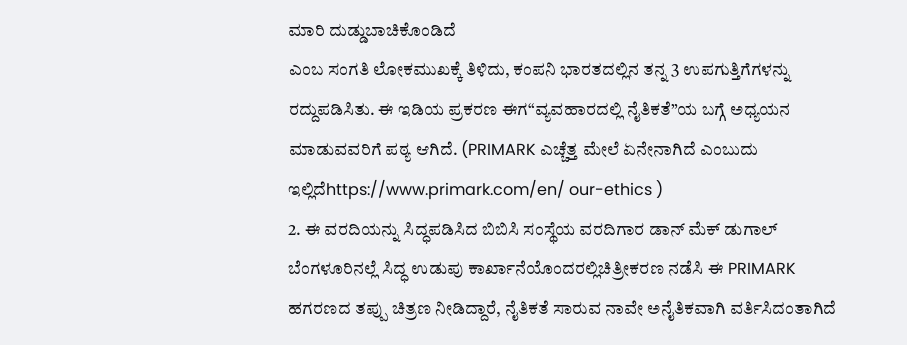ಮಾರಿ ದುಡ್ಡುಬಾಚಿಕೊಂಡಿದೆ
ಎಂಬ ಸಂಗತಿ ಲೋಕಮುಖಕ್ಕೆ ತಿಳಿದು, ಕಂಪನಿ ಭಾರತದಲ್ಲಿನ ತನ್ನ 3 ಉಪಗುತ್ತಿಗೆಗಳನ್ನು ರದ್ದುಪಡಿಸಿತು. ಈ ಇಡಿಯ ಪ್ರಕರಣ ಈಗ“ವ್ಯವಹಾರದಲ್ಲಿ ನೈತಿಕತೆ”ಯ ಬಗ್ಗೆ ಅಧ್ಯಯನ ಮಾಡುವವರಿಗೆ ಪಠ್ಯ ಆಗಿದೆ. (PRIMARK ಎಚ್ಚೆತ್ತ ಮೇಲೆ ಏನೇನಾಗಿದೆ ಎಂಬುದು ಇಲ್ಲಿದೆhttps://www.primark.com/en/ our-ethics )
2. ಈ ವರದಿಯನ್ನು ಸಿದ್ಧಪಡಿಸಿದ ಬಿಬಿಸಿ ಸಂಸ್ಥೆಯ ವರದಿಗಾರ ಡಾನ್ ಮೆಕ್ ಡುಗಾಲ್ ಬೆಂಗಳೂರಿನಲ್ಲೆ ಸಿದ್ಧ ಉಡುಪು ಕಾರ್ಖಾನೆಯೊಂದರಲ್ಲಿಚಿತ್ರೀಕರಣ ನಡೆಸಿ ಈ PRIMARK ಹಗರಣದ ತಪ್ಪು ಚಿತ್ರಣ ನೀಡಿದ್ದಾರೆ, ನೈತಿಕತೆ ಸಾರುವ ನಾವೇ ಅನೈತಿಕವಾಗಿ ವರ್ತಿಸಿದಂತಾಗಿದೆ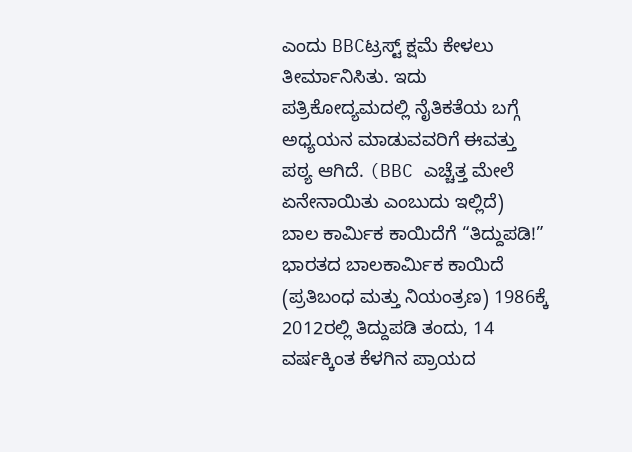ಎಂದು BBCಟ್ರಸ್ಟ್ ಕ್ಷಮೆ ಕೇಳಲು ತೀರ್ಮಾನಿಸಿತು. ಇದು ಪತ್ರಿಕೋದ್ಯಮದಲ್ಲಿ ನೈತಿಕತೆಯ ಬಗ್ಗೆ ಅಧ್ಯಯನ ಮಾಡುವವರಿಗೆ ಈವತ್ತು ಪಠ್ಯ ಆಗಿದೆ. (BBC ಎಚ್ಚೆತ್ತ ಮೇಲೆ ಏನೇನಾಯಿತು ಎಂಬುದು ಇಲ್ಲಿದೆ)
ಬಾಲ ಕಾರ್ಮಿಕ ಕಾಯಿದೆಗೆ “ತಿದ್ದುಪಡಿ!”
ಭಾರತದ ಬಾಲಕಾರ್ಮಿಕ ಕಾಯಿದೆ (ಪ್ರತಿಬಂಧ ಮತ್ತು ನಿಯಂತ್ರಣ) 1986ಕ್ಕೆ 2012ರಲ್ಲಿ ತಿದ್ದುಪಡಿ ತಂದು, 14 ವರ್ಷಕ್ಕಿಂತ ಕೆಳಗಿನ ಪ್ರಾಯದ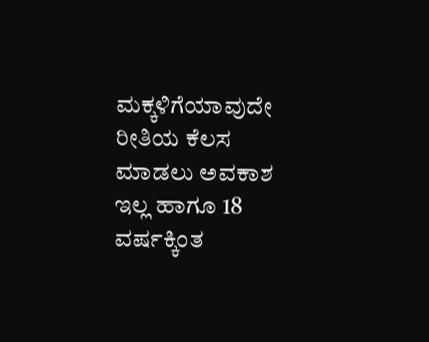ಮಕ್ಕಳಿಗೆಯಾವುದೇ ರೀತಿಯ ಕೆಲಸ ಮಾಡಲು ಅವಕಾಶ ಇಲ್ಲ ಹಾಗೂ 18 ವರ್ಷಕ್ಕಿಂತ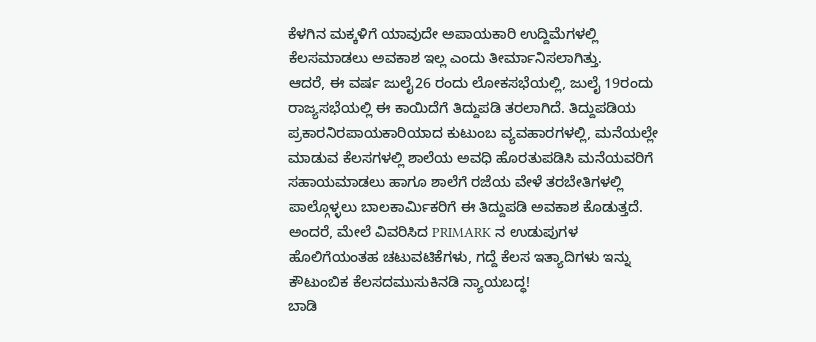ಕೆಳಗಿನ ಮಕ್ಕಳಿಗೆ ಯಾವುದೇ ಅಪಾಯಕಾರಿ ಉದ್ದಿಮೆಗಳಲ್ಲಿ ಕೆಲಸಮಾಡಲು ಅವಕಾಶ ಇಲ್ಲ ಎಂದು ತೀರ್ಮಾನಿಸಲಾಗಿತ್ತು.
ಆದರೆ, ಈ ವರ್ಷ ಜುಲೈ26 ರಂದು ಲೋಕಸಭೆಯಲ್ಲಿ, ಜುಲೈ 19ರಂದು ರಾಜ್ಯಸಭೆಯಲ್ಲಿ ಈ ಕಾಯಿದೆಗೆ ತಿದ್ದುಪಡಿ ತರಲಾಗಿದೆ. ತಿದ್ದುಪಡಿಯ ಪ್ರಕಾರನಿರಪಾಯಕಾರಿಯಾದ ಕುಟುಂಬ ವ್ಯವಹಾರಗಳಲ್ಲಿ, ಮನೆಯಲ್ಲೇ ಮಾಡುವ ಕೆಲಸಗಳಲ್ಲಿ ಶಾಲೆಯ ಅವಧಿ ಹೊರತುಪಡಿಸಿ ಮನೆಯವರಿಗೆ ಸಹಾಯಮಾಡಲು ಹಾಗೂ ಶಾಲೆಗೆ ರಜೆಯ ವೇಳೆ ತರಬೇತಿಗಳಲ್ಲಿ ಪಾಲ್ಗೊಳ್ಳಲು ಬಾಲಕಾರ್ಮಿಕರಿಗೆ ಈ ತಿದ್ದುಪಡಿ ಅವಕಾಶ ಕೊಡುತ್ತದೆ.
ಅಂದರೆ, ಮೇಲೆ ವಿವರಿಸಿದ PRIMARK ನ ಉಡುಪುಗಳ ಹೊಲಿಗೆಯಂತಹ ಚಟುವಟಿಕೆಗಳು, ಗದ್ದೆ ಕೆಲಸ ಇತ್ಯಾದಿಗಳು ಇನ್ನು ಕೌಟುಂಬಿಕ ಕೆಲಸದಮುಸುಕಿನಡಿ ನ್ಯಾಯಬದ್ಧ!
ಬಾಡಿ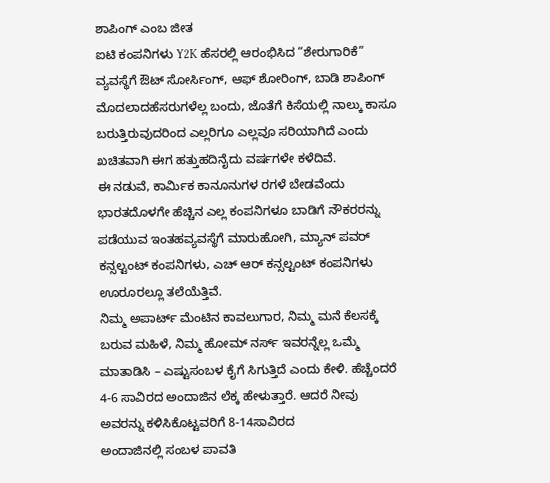ಶಾಪಿಂಗ್ ಎಂಬ ಜೀತ
ಐಟಿ ಕಂಪನಿಗಳು Y2K ಹೆಸರಲ್ಲಿ ಆರಂಭಿಸಿದ “ಶೇರುಗಾರಿಕೆ” ವ್ಯವಸ್ಥೆಗೆ ಔಟ್ ಸೋರ್ಸಿಂಗ್, ಆಫ್ ಶೋರಿಂಗ್, ಬಾಡಿ ಶಾಪಿಂಗ್ ಮೊದಲಾದಹೆಸರುಗಳೆಲ್ಲ ಬಂದು, ಜೊತೆಗೆ ಕಿಸೆಯಲ್ಲಿ ನಾಲ್ಕು ಕಾಸೂ ಬರುತ್ತಿರುವುದರಿಂದ ಎಲ್ಲರಿಗೂ ಎಲ್ಲವೂ ಸರಿಯಾಗಿದೆ ಎಂದು ಖಚಿತವಾಗಿ ಈಗ ಹತ್ತುಹದಿನೈದು ವರ್ಷಗಳೇ ಕಳೆದಿವೆ.
ಈ ನಡುವೆ, ಕಾರ್ಮಿಕ ಕಾನೂನುಗಳ ರಗಳೆ ಬೇಡವೆಂದು ಭಾರತದೊಳಗೇ ಹೆಚ್ಚಿನ ಎಲ್ಲ ಕಂಪನಿಗಳೂ ಬಾಡಿಗೆ ನೌಕರರನ್ನು ಪಡೆಯುವ ಇಂತಹವ್ಯವಸ್ಥೆಗೆ ಮಾರುಹೋಗಿ, ಮ್ಯಾನ್ ಪವರ್ ಕನ್ಸಲ್ಟಂಟ್ ಕಂಪನಿಗಳು, ಎಚ್ ಆರ್ ಕನ್ಸಲ್ಟಂಟ್ ಕಂಪನಿಗಳು ಊರೂರಲ್ಲೂ ತಲೆಯೆತ್ತಿವೆ.
ನಿಮ್ಮ ಅಪಾರ್ಟ್ ಮೆಂಟಿನ ಕಾವಲುಗಾರ, ನಿಮ್ಮ ಮನೆ ಕೆಲಸಕ್ಕೆ ಬರುವ ಮಹಿಳೆ, ನಿಮ್ಮ ಹೋಮ್ ನರ್ಸ್ ಇವರನ್ನೆಲ್ಲ ಒಮ್ಮೆ ಮಾತಾಡಿಸಿ – ಎಷ್ಟುಸಂಬಳ ಕೈಗೆ ಸಿಗುತ್ತಿದೆ ಎಂದು ಕೇಳಿ. ಹೆಚ್ಚೆಂದರೆ 4-6 ಸಾವಿರದ ಅಂದಾಜಿನ ಲೆಕ್ಕ ಹೇಳುತ್ತಾರೆ. ಆದರೆ ನೀವು ಅವರನ್ನು ಕಳಿಸಿಕೊಟ್ಟವರಿಗೆ 8-14ಸಾವಿರದ
ಅಂದಾಜಿನಲ್ಲಿ ಸಂಬಳ ಪಾವತಿ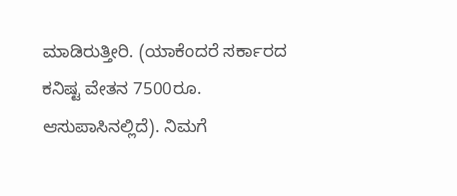ಮಾಡಿರುತ್ತೀರಿ. (ಯಾಕೆಂದರೆ ಸರ್ಕಾರದ ಕನಿಷ್ಟ ವೇತನ 7500ರೂ. ಆಸುಪಾಸಿನಲ್ಲಿದೆ). ನಿಮಗೆ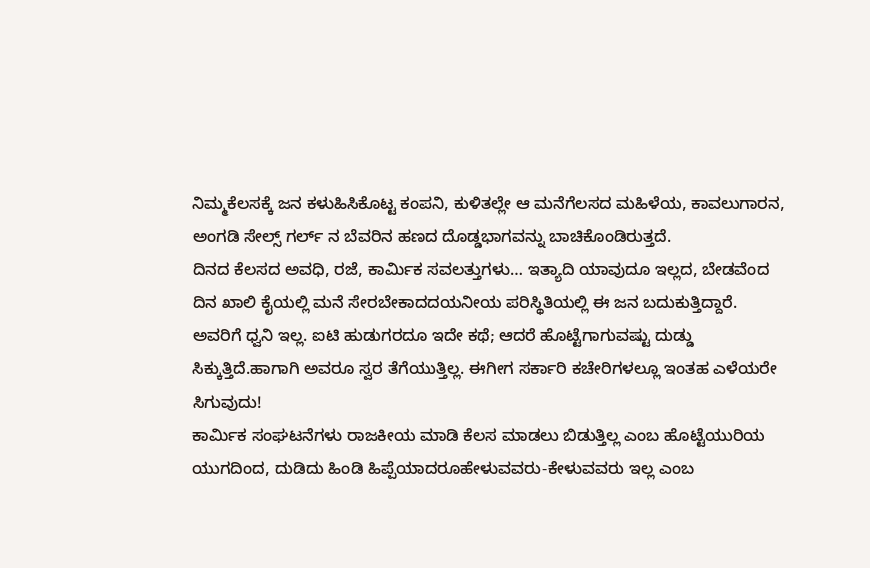ನಿಮ್ಮಕೆಲಸಕ್ಕೆ ಜನ ಕಳುಹಿಸಿಕೊಟ್ಟ ಕಂಪನಿ, ಕುಳಿತಲ್ಲೇ ಆ ಮನೆಗೆಲಸದ ಮಹಿಳೆಯ, ಕಾವಲುಗಾರನ, ಅಂಗಡಿ ಸೇಲ್ಸ್ ಗರ್ಲ್ ನ ಬೆವರಿನ ಹಣದ ದೊಡ್ಡಭಾಗವನ್ನು ಬಾಚಿಕೊಂಡಿರುತ್ತದೆ.
ದಿನದ ಕೆಲಸದ ಅವಧಿ, ರಜೆ, ಕಾರ್ಮಿಕ ಸವಲತ್ತುಗಳು… ಇತ್ಯಾದಿ ಯಾವುದೂ ಇಲ್ಲದ, ಬೇಡವೆಂದ ದಿನ ಖಾಲಿ ಕೈಯಲ್ಲಿ ಮನೆ ಸೇರಬೇಕಾದದಯನೀಯ ಪರಿಸ್ಥಿತಿಯಲ್ಲಿ ಈ ಜನ ಬದುಕುತ್ತಿದ್ದಾರೆ. ಅವರಿಗೆ ಧ್ವನಿ ಇಲ್ಲ. ಐಟಿ ಹುಡುಗರದೂ ಇದೇ ಕಥೆ; ಆದರೆ ಹೊಟ್ಟೆಗಾಗುವಷ್ಟು ದುಡ್ಡು ಸಿಕ್ಕುತ್ತಿದೆ.ಹಾಗಾಗಿ ಅವರೂ ಸ್ವರ ತೆಗೆಯುತ್ತಿಲ್ಲ. ಈಗೀಗ ಸರ್ಕಾರಿ ಕಚೇರಿಗಳಲ್ಲೂ ಇಂತಹ ಎಳೆಯರೇ ಸಿಗುವುದು!
ಕಾರ್ಮಿಕ ಸಂಘಟನೆಗಳು ರಾಜಕೀಯ ಮಾಡಿ ಕೆಲಸ ಮಾಡಲು ಬಿಡುತ್ತಿಲ್ಲ ಎಂಬ ಹೊಟ್ಟೆಯುರಿಯ ಯುಗದಿಂದ, ದುಡಿದು ಹಿಂಡಿ ಹಿಪ್ಪೆಯಾದರೂಹೇಳುವವರು-ಕೇಳುವವರು ಇಲ್ಲ ಎಂಬ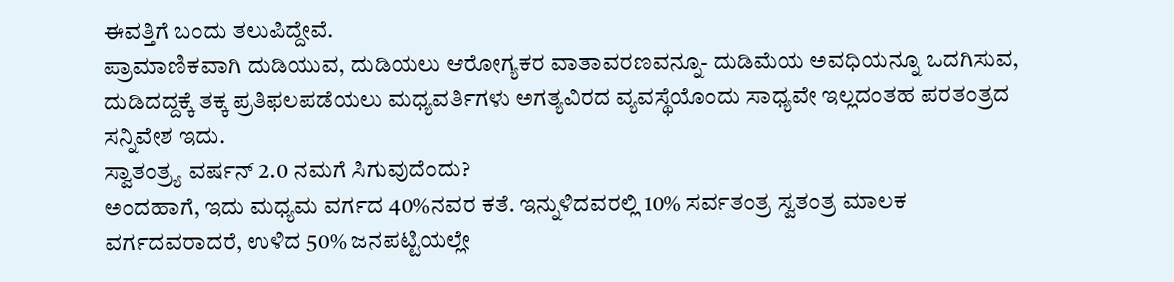ಈವತ್ತಿಗೆ ಬಂದು ತಲುಪಿದ್ದೇವೆ.
ಪ್ರಾಮಾಣಿಕವಾಗಿ ದುಡಿಯುವ, ದುಡಿಯಲು ಆರೋಗ್ಯಕರ ವಾತಾವರಣವನ್ನೂ- ದುಡಿಮೆಯ ಅವಧಿಯನ್ನೂ ಒದಗಿಸುವ, ದುಡಿದದ್ದಕ್ಕೆ ತಕ್ಕ ಪ್ರತಿಫಲಪಡೆಯಲು ಮಧ್ಯವರ್ತಿಗಳು ಅಗತ್ಯವಿರದ ವ್ಯವಸ್ಥೆಯೊಂದು ಸಾಧ್ಯವೇ ಇಲ್ಲದಂತಹ ಪರತಂತ್ರದ ಸನ್ನಿವೇಶ ಇದು.
ಸ್ವಾತಂತ್ರ್ಯ ವರ್ಷನ್ 2.0 ನಮಗೆ ಸಿಗುವುದೆಂದು?
ಅಂದಹಾಗೆ, ಇದು ಮಧ್ಯಮ ವರ್ಗದ 40%ನವರ ಕತೆ. ಇನ್ನುಳಿದವರಲ್ಲಿ 10% ಸರ್ವತಂತ್ರ ಸ್ವತಂತ್ರ ಮಾಲಕ ವರ್ಗದವರಾದರೆ, ಉಳಿದ 50% ಜನಪಟ್ಟಿಯಲ್ಲೇ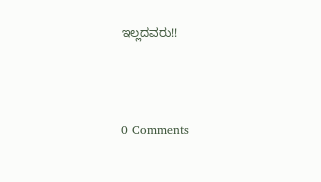ಇಲ್ಲದವರು!!




0 Comments